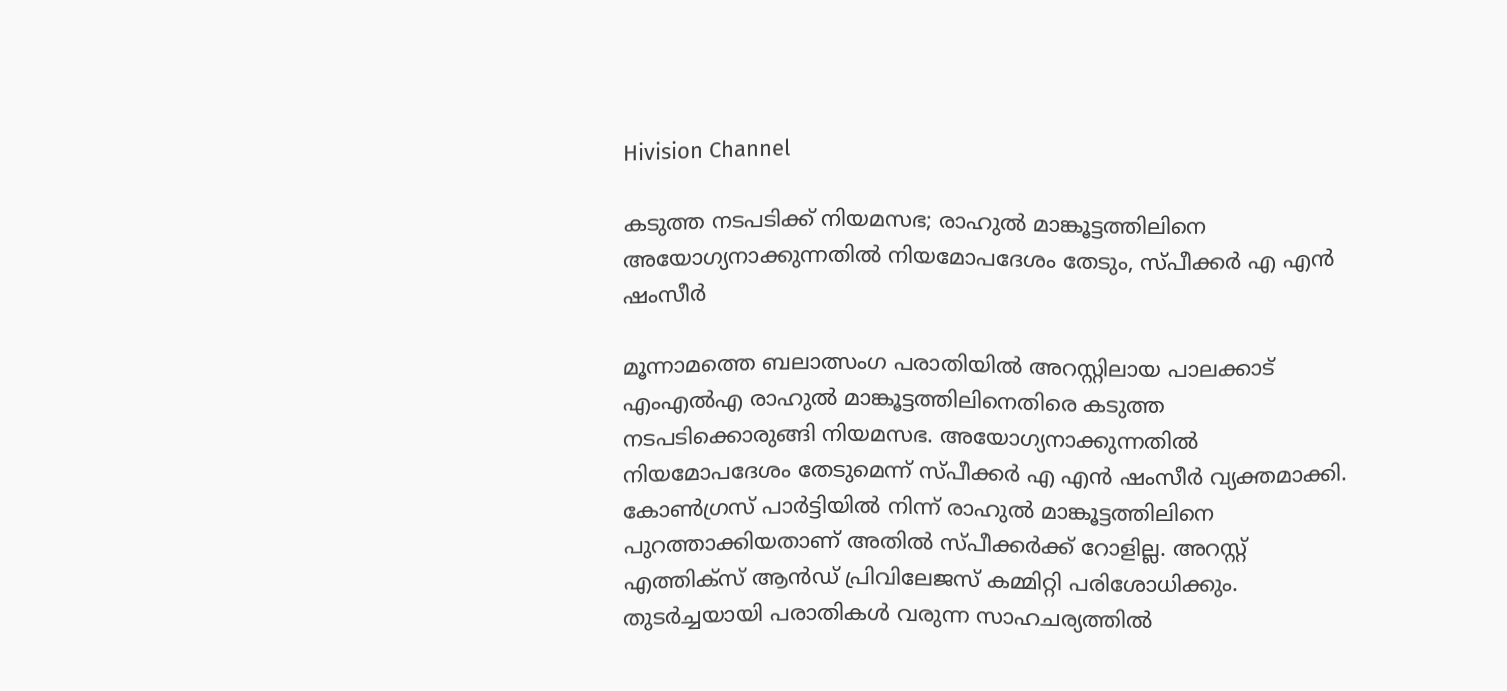Hivision Channel

കടുത്ത നടപടിക്ക് നിയമസഭ; രാഹുല്‍ മാങ്കൂട്ടത്തിലിനെ അയോഗ്യനാക്കുന്നതില്‍ നിയമോപദേശം തേടും, സ്പീക്കര്‍ എ എന്‍ ഷംസീര്‍

മൂന്നാമത്തെ ബലാത്സംഗ പരാതിയില്‍ അറസ്റ്റിലായ പാലക്കാട് എംഎല്‍എ രാഹുല്‍ മാങ്കൂട്ടത്തിലിനെതിരെ കടുത്ത നടപടിക്കൊരുങ്ങി നിയമസഭ. അയോഗ്യനാക്കുന്നതില്‍ നിയമോപദേശം തേടുമെന്ന് സ്പീക്കര്‍ എ എന്‍ ഷംസീര്‍ വ്യക്തമാക്കി. കോണ്‍ഗ്രസ് പാര്‍ട്ടിയില്‍ നിന്ന് രാഹുല്‍ മാങ്കൂട്ടത്തിലിനെ പുറത്താക്കിയതാണ് അതില്‍ സ്പീക്കര്‍ക്ക് റോളില്ല. അറസ്റ്റ് എത്തിക്‌സ് ആന്‍ഡ് പ്രിവിലേജസ് കമ്മിറ്റി പരിശോധിക്കും. തുടര്‍ച്ചയായി പരാതികള്‍ വരുന്ന സാഹചര്യത്തില്‍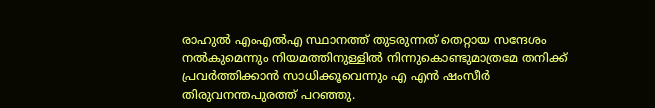രാഹുല്‍ എംഎല്‍എ സ്ഥാനത്ത് തുടരുന്നത് തെറ്റായ സന്ദേശം നല്‍കുമെന്നും നിയമത്തിനുള്ളില്‍ നിന്നുകൊണ്ടുമാത്രമേ തനിക്ക് പ്രവര്‍ത്തിക്കാന്‍ സാധിക്കൂവെന്നും എ എന്‍ ഷംസീര്‍ തിരുവനന്തപുരത്ത് പറഞ്ഞു.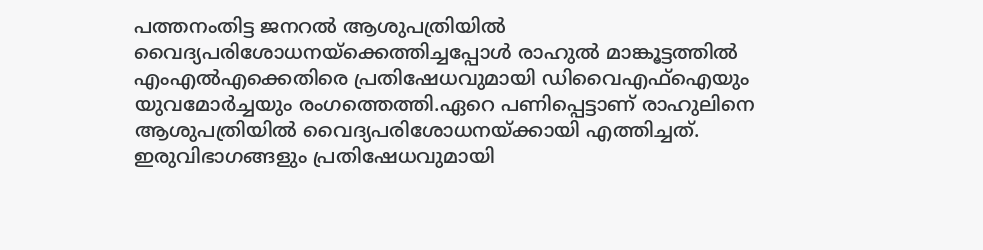പത്തനംതിട്ട ജനറല്‍ ആശുപത്രിയില്‍ വൈദ്യപരിശോധനയ്‌ക്കെത്തിച്ചപ്പോള്‍ രാഹുല്‍ മാങ്കൂട്ടത്തില്‍ എംഎല്‍എക്കെതിരെ പ്രതിഷേധവുമായി ഡിവൈഎഫ്‌ഐയും യുവമോര്‍ച്ചയും രംഗത്തെത്തി.ഏറെ പണിപ്പെട്ടാണ് രാഹുലിനെ ആശുപത്രിയില്‍ വൈദ്യപരിശോധനയ്ക്കായി എത്തിച്ചത്. ഇരുവിഭാഗങ്ങളും പ്രതിഷേധവുമായി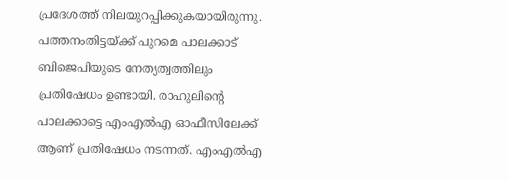പ്രദേശത്ത് നിലയുറപ്പിക്കുകയായിരുന്നു. പത്തനംതിട്ടയ്ക്ക് പുറമെ പാലക്കാട് ബിജെപിയുടെ നേത്യത്വത്തിലും പ്രതിഷേധം ഉണ്ടായി. രാഹുലിന്റെ പാലക്കാട്ടെ എംഎല്‍എ ഓഫീസിലേക്ക് ആണ് പ്രതിഷേധം നടന്നത്. എംഎല്‍എ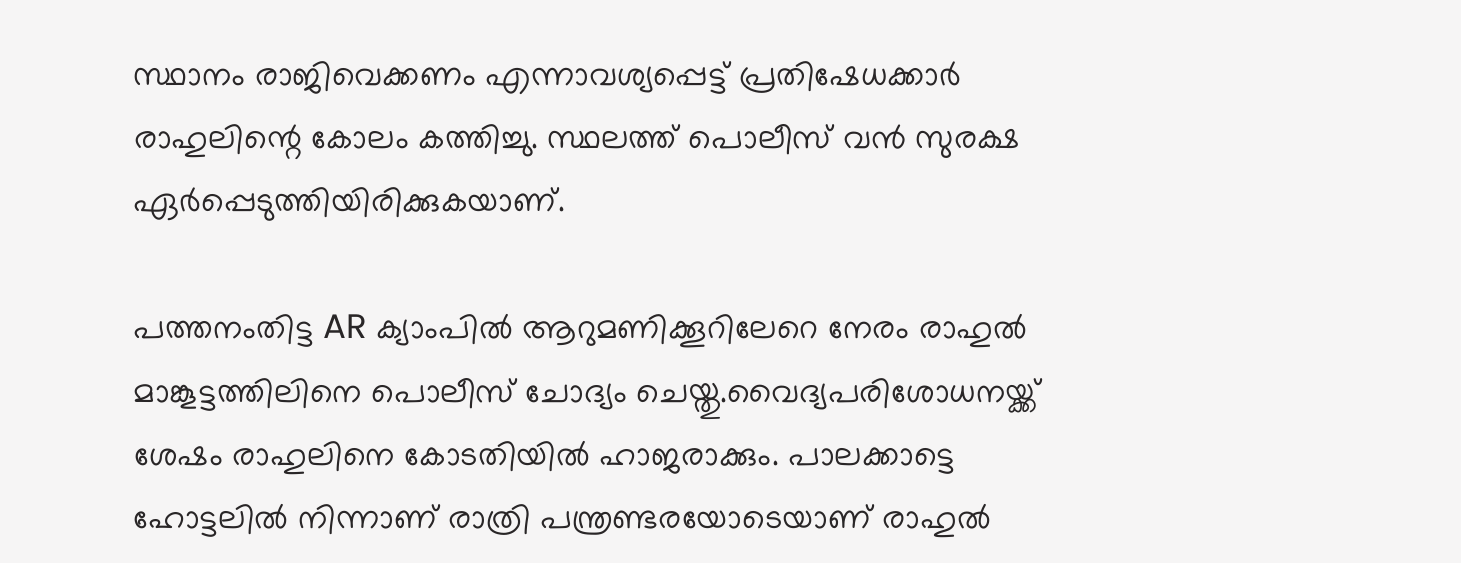സ്ഥാനം രാജിവെക്കണം എന്നാവശ്യപ്പെട്ട് പ്രതിഷേധക്കാര്‍ രാഹുലിന്റെ കോലം കത്തിച്ചു. സ്ഥലത്ത് പൊലീസ് വന്‍ സുരക്ഷ ഏര്‍പ്പെടുത്തിയിരിക്കുകയാണ്.

പത്തനംതിട്ട AR ക്യാംപില്‍ ആറുമണിക്കൂറിലേറെ നേരം രാഹുല്‍ മാങ്കൂട്ടത്തിലിനെ പൊലീസ് ചോദ്യം ചെയ്തു.വൈദ്യപരിശോധനയ്ക്ക് ശേഷം രാഹുലിനെ കോടതിയില്‍ ഹാജരാക്കും. പാലക്കാട്ടെ ഹോട്ടലില്‍ നിന്നാണ് രാത്രി പന്ത്രണ്ടരയോടെയാണ് രാഹുല്‍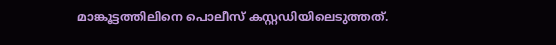മാങ്കൂട്ടത്തിലിനെ പൊലീസ് കസ്റ്റഡിയിലെടുത്തത്.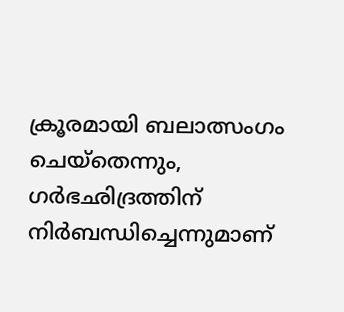ക്രൂരമായി ബലാത്സംഗം ചെയ്‌തെന്നും, ഗര്‍ഭഛിദ്രത്തിന് നിര്‍ബന്ധിച്ചെന്നുമാണ്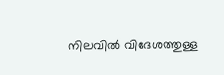നിലവില്‍ വിദേശത്തുള്ള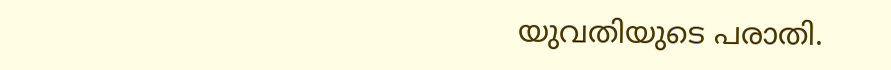യുവതിയുടെ പരാതി.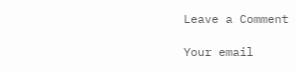Leave a Comment

Your email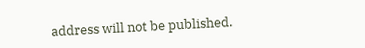address will not be published.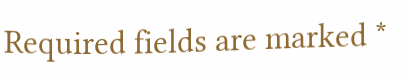Required fields are marked *